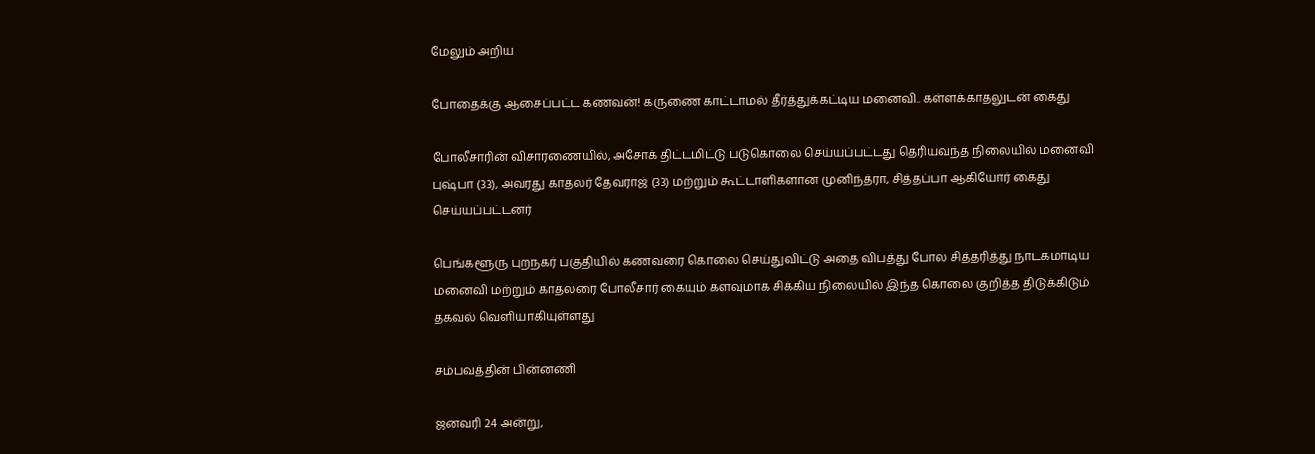மேலும் அறிய

போதைக்கு ஆசைப்பட்ட கணவன்! கருணை காட்டாமல் தீர்த்துக்கட்டிய மனைவி.. கள்ளக்காதலுடன் கைது

போலீசாரின் விசாரணையில், அசோக் திட்டமிட்டு படுகொலை செய்யப்பட்டது தெரியவந்த நிலையில் மனைவி புஷ்பா (33), அவரது காதலர் தேவராஜ் (33) மற்றும் கூட்டாளிகளான முனிந்த்ரா, சித்தப்பா ஆகியோர் கைது செய்யப்பட்டனர்

பெங்களூரு புறநகர் பகுதியில் கணவரை கொலை செய்துவிட்டு அதை விபத்து போல சித்தரித்து நாடகமாடிய மனைவி மற்றும் காதலரை போலீசார் கையும் களவுமாக சிக்கிய நிலையில் இந்த கொலை குறித்த திடுக்கிடும் தகவல் வெளியாகியுள்ளது

சம்பவத்தின் பின்னணி

ஜனவரி 24 அன்று,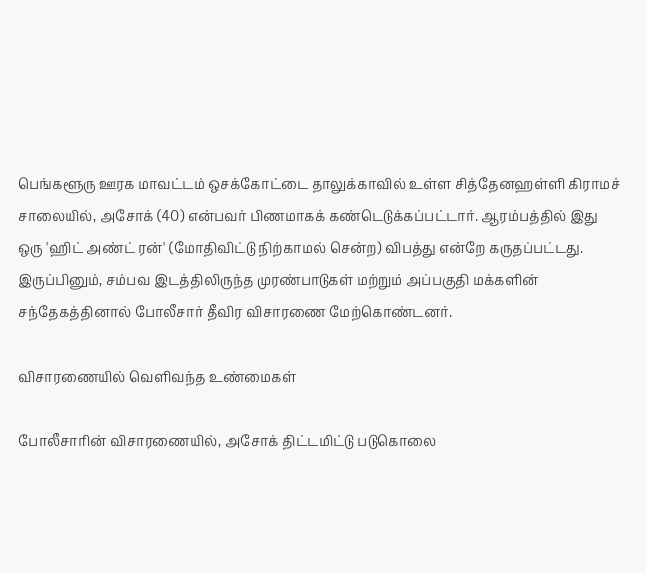பெங்களூரு ஊரக மாவட்டம் ஒசக்கோட்டை தாலுக்காவில் உள்ள சித்தேனஹள்ளி கிராமச் சாலையில், அசோக் (40) என்பவர் பிணமாகக் கண்டெடுக்கப்பட்டார். ஆரம்பத்தில் இது ஒரு 'ஹிட் அண்ட் ரன்' (மோதிவிட்டு நிற்காமல் சென்ற) விபத்து என்றே கருதப்பட்டது. இருப்பினும், சம்பவ இடத்திலிருந்த முரண்பாடுகள் மற்றும் அப்பகுதி மக்களின் சந்தேகத்தினால் போலீசார் தீவிர விசாரணை மேற்கொண்டனர்.

விசாரணையில் வெளிவந்த உண்மைகள்

போலீசாரின் விசாரணையில், அசோக் திட்டமிட்டு படுகொலை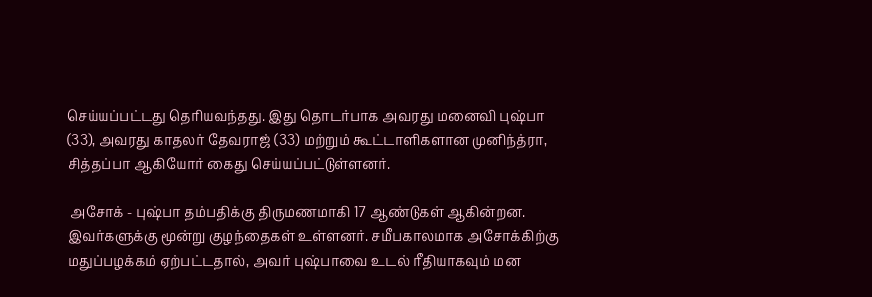செய்யப்பட்டது தெரியவந்தது. இது தொடர்பாக அவரது மனைவி புஷ்பா (33), அவரது காதலர் தேவராஜ் (33) மற்றும் கூட்டாளிகளான முனிந்த்ரா, சித்தப்பா ஆகியோர் கைது செய்யப்பட்டுள்ளனர்.

 அசோக் - புஷ்பா தம்பதிக்கு திருமணமாகி 17 ஆண்டுகள் ஆகின்றன. இவர்களுக்கு மூன்று குழந்தைகள் உள்ளனர். சமீபகாலமாக அசோக்கிற்கு மதுப்பழக்கம் ஏற்பட்டதால், அவர் புஷ்பாவை உடல் ரீதியாகவும் மன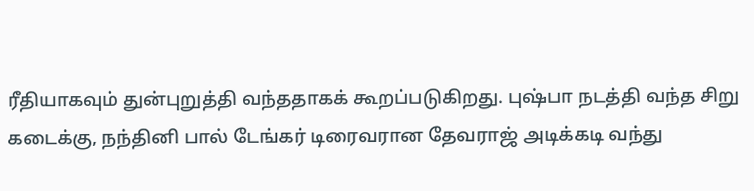ரீதியாகவும் துன்புறுத்தி வந்ததாகக் கூறப்படுகிறது. புஷ்பா நடத்தி வந்த சிறு கடைக்கு, நந்தினி பால் டேங்கர் டிரைவரான தேவராஜ் அடிக்கடி வந்து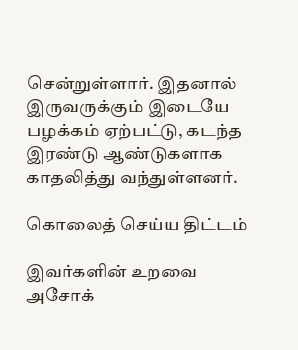சென்றுள்ளார். இதனால் இருவருக்கும் இடையே பழக்கம் ஏற்பட்டு, கடந்த இரண்டு ஆண்டுகளாக காதலித்து வந்துள்ளனர்.

கொலைத் செய்ய திட்டம்

இவர்களின் உறவை அசோக்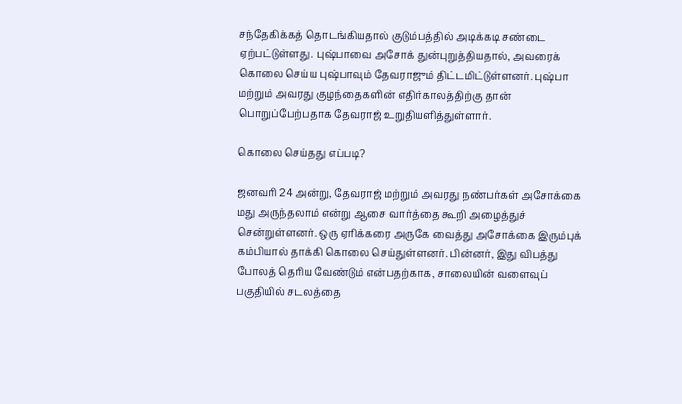சந்தேகிக்கத் தொடங்கியதால் குடும்பத்தில் அடிக்கடி சண்டை ஏற்பட்டுள்ளது. புஷ்பாவை அசோக் துன்புறுத்தியதால், அவரைக் கொலை செய்ய புஷ்பாவும் தேவராஜும் திட்டமிட்டுள்ளனர். புஷ்பா மற்றும் அவரது குழந்தைகளின் எதிர்காலத்திற்கு தான் பொறுப்பேற்பதாக தேவராஜ் உறுதியளித்துள்ளார்.

கொலை செய்தது எப்படி?

ஜனவரி 24 அன்று, தேவராஜ் மற்றும் அவரது நண்பர்கள் அசோக்கை மது அருந்தலாம் என்று ஆசை வார்த்தை கூறி அழைத்துச் சென்றுள்ளனர். ஒரு ஏரிக்கரை அருகே வைத்து அசோக்கை இரும்புக் கம்பியால் தாக்கி கொலை செய்துள்ளனர். பின்னர், இது விபத்து போலத் தெரிய வேண்டும் என்பதற்காக, சாலையின் வளைவுப் பகுதியில் சடலத்தை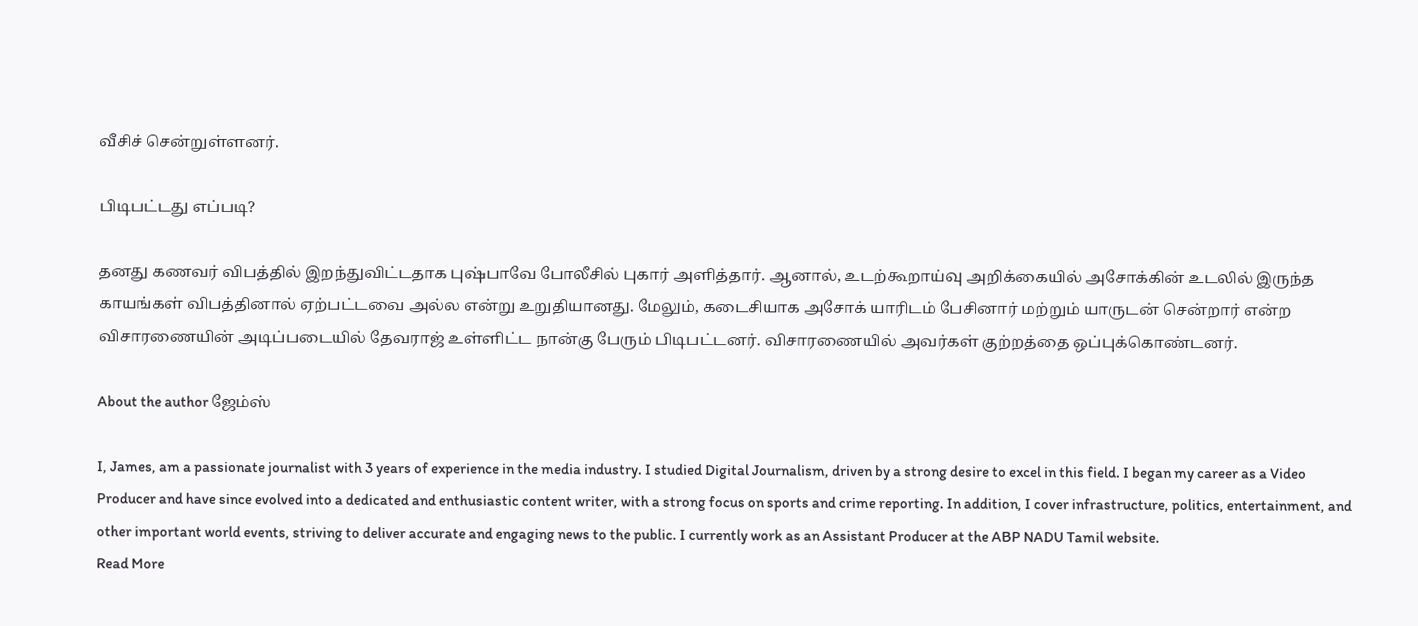வீசிச் சென்றுள்ளனர்.

பிடிபட்டது எப்படி?

தனது கணவர் விபத்தில் இறந்துவிட்டதாக புஷ்பாவே போலீசில் புகார் அளித்தார். ஆனால், உடற்கூறாய்வு அறிக்கையில் அசோக்கின் உடலில் இருந்த காயங்கள் விபத்தினால் ஏற்பட்டவை அல்ல என்று உறுதியானது. மேலும், கடைசியாக அசோக் யாரிடம் பேசினார் மற்றும் யாருடன் சென்றார் என்ற விசாரணையின் அடிப்படையில் தேவராஜ் உள்ளிட்ட நான்கு பேரும் பிடிபட்டனர். விசாரணையில் அவர்கள் குற்றத்தை ஒப்புக்கொண்டனர்.

About the author ஜேம்ஸ்

I, James, am a passionate journalist with 3 years of experience in the media industry. I studied Digital Journalism, driven by a strong desire to excel in this field. I began my career as a Video Producer and have since evolved into a dedicated and enthusiastic content writer, with a strong focus on sports and crime reporting. In addition, I cover infrastructure, politics, entertainment, and other important world events, striving to deliver accurate and engaging news to the public. I currently work as an Assistant Producer at the ABP NADU Tamil website.
Read More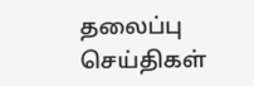தலைப்பு செய்திகள்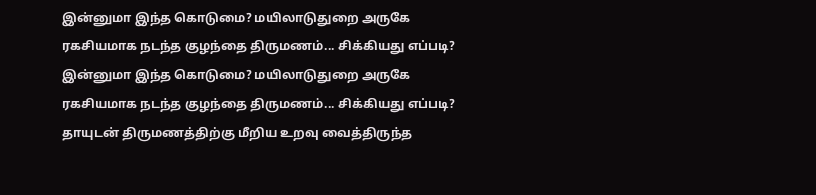இன்னுமா இந்த கொடுமை? மயிலாடுதுறை அருகே ரகசியமாக நடந்த குழந்தை திருமணம்... சிக்கியது எப்படி?
இன்னுமா இந்த கொடுமை? மயிலாடுதுறை அருகே ரகசியமாக நடந்த குழந்தை திருமணம்... சிக்கியது எப்படி?
தாயுடன் திருமணத்திற்கு மீறிய உறவு வைத்திருந்த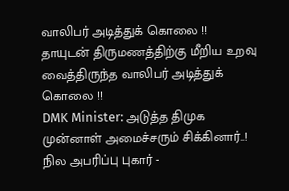வாலிபர் அடித்துக் கொலை !!
தாயுடன் திருமணத்திற்கு மீறிய உறவு வைத்திருந்த வாலிபர் அடித்துக் கொலை !!
DMK Minister: அடுத்த திமுக முன்னாள் அமைச்சரும் சிக்கினார்..! நில அபரிப்பு புகார் -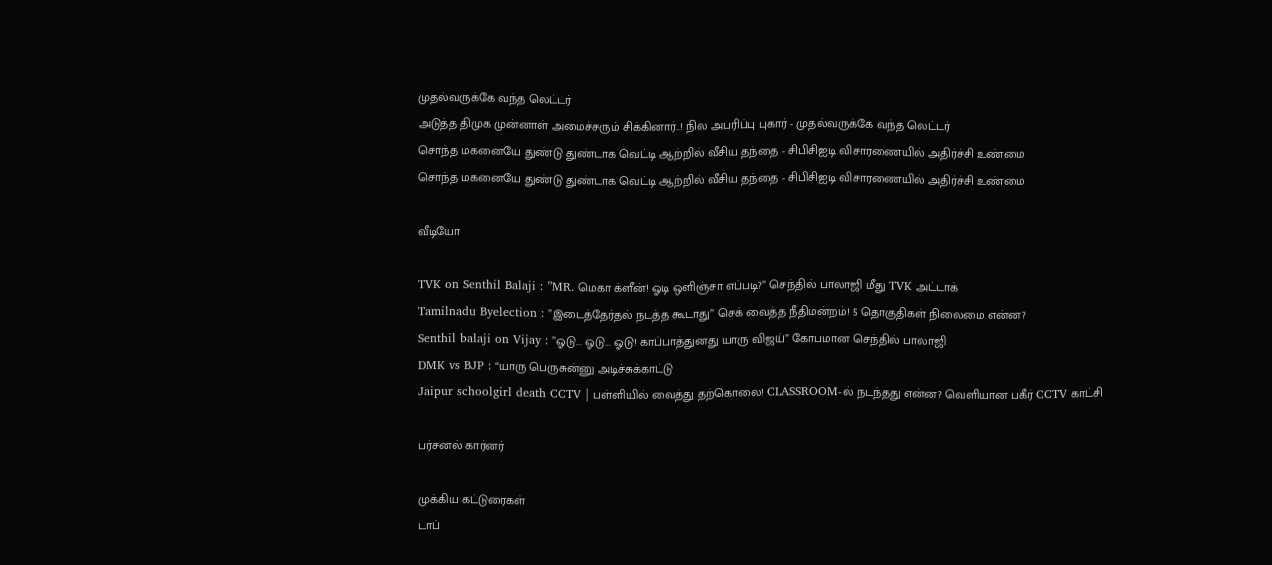முதல்வருக்கே வந்த லெட்டர்
அடுத்த திமுக முன்னாள் அமைச்சரும் சிக்கினார்..! நில அபரிப்பு புகார் - முதல்வருக்கே வந்த லெட்டர்
சொந்த மகனையே துண்டு துண்டாக வெட்டி ஆற்றில் வீசிய தந்தை - சிபிசிஐடி விசாரணையில் அதிர்ச்சி உண்மை
சொந்த மகனையே துண்டு துண்டாக வெட்டி ஆற்றில் வீசிய தந்தை - சிபிசிஐடி விசாரணையில் அதிர்ச்சி உண்மை

வீடியோ

TVK on Senthil Balaji : ”MR. மெகா க்ளீன்! ஓடி ஒளிஞ்சா எப்படி?” செந்தில் பாலாஜி மீது TVK அட்டாக்
Tamilnadu Byelection : ”இடைத்தேர்தல் நடத்த கூடாது” செக் வைத்த நீதிமன்றம்! 5 தொகுதிகள் நிலைமை என்ன?
Senthil balaji on Vijay : ”ஓடு... ஓடு... ஓடு! காப்பாத்துனது யாரு விஜய்” கோபமான செந்தில் பாலாஜி
DMK vs BJP : “யாரு பெருசுன்னு அடிச்சுக்காட்டு
Jaipur schoolgirl death CCTV | பள்ளியில் வைத்து தற்கொலை! CLASSROOM-ல் நடந்தது என்ன? வெளியான பகீர் CCTV காட்சி

பர்சனல் கார்னர்

முக்கிய கட்டுரைகள்
டாப்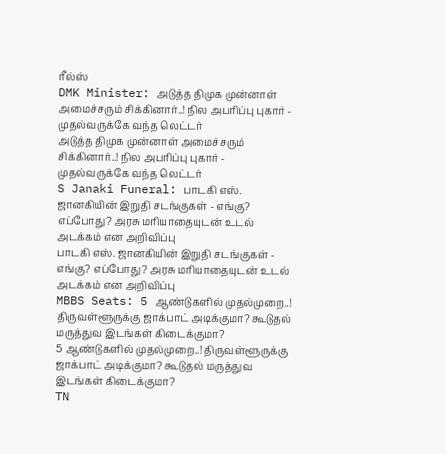ரீல்ஸ்
DMK Minister: அடுத்த திமுக முன்னாள் அமைச்சரும் சிக்கினார்..! நில அபரிப்பு புகார் - முதல்வருக்கே வந்த லெட்டர்
அடுத்த திமுக முன்னாள் அமைச்சரும் சிக்கினார்..! நில அபரிப்பு புகார் - முதல்வருக்கே வந்த லெட்டர்
S Janaki Funeral: பாடகி எஸ். ஜானகியின் இறுதி சடங்குகள் - எங்கு? எப்போது? அரசு மரியாதையுடன் உடல் அடக்கம் என அறிவிப்பு
பாடகி எஸ். ஜானகியின் இறுதி சடங்குகள் - எங்கு? எப்போது? அரசு மரியாதையுடன் உடல் அடக்கம் என அறிவிப்பு
MBBS Seats: 5 ஆண்டுகளில் முதல்முறை..! திருவள்ளூருக்கு ஜாக்பாட் அடிக்குமா? கூடுதல் மருத்துவ இடங்கள் கிடைக்குமா?
5 ஆண்டுகளில் முதல்முறை..! திருவள்ளூருக்கு ஜாக்பாட் அடிக்குமா? கூடுதல் மருத்துவ இடங்கள் கிடைக்குமா?
TN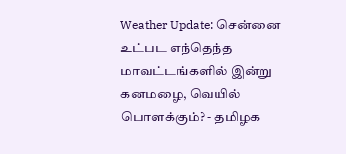Weather Update: சென்னை உட்பட எந்தெந்த மாவட்டங்களில் இன்று கனமழை, வெயில் பொளக்கும்? - தமிழக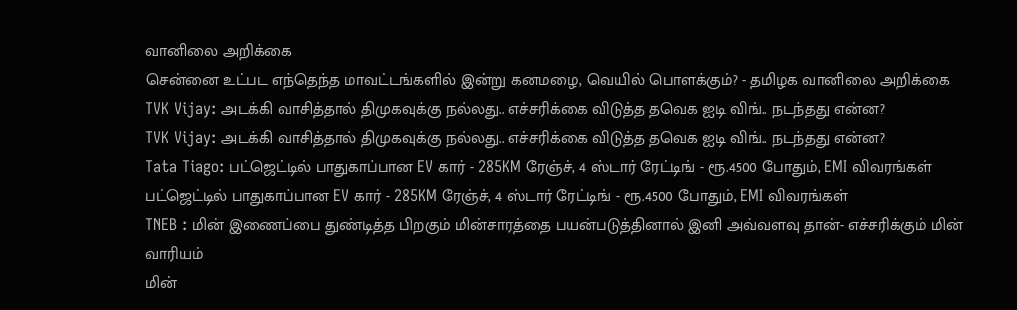வானிலை அறிக்கை
சென்னை உட்பட எந்தெந்த மாவட்டங்களில் இன்று கனமழை, வெயில் பொளக்கும்? - தமிழக வானிலை அறிக்கை
TVK Vijay: அடக்கி வாசித்தால் திமுகவுக்கு நல்லது.. எச்சரிக்கை விடுத்த தவெக ஐடி விங்.. நடந்தது என்ன?
TVK Vijay: அடக்கி வாசித்தால் திமுகவுக்கு நல்லது.. எச்சரிக்கை விடுத்த தவெக ஐடி விங்.. நடந்தது என்ன?
Tata Tiago: பட்ஜெட்டில் பாதுகாப்பான EV கார் - 285KM ரேஞ்ச், 4 ஸ்டார் ரேட்டிங் - ரூ.4500 போதும், EMI விவரங்கள்
பட்ஜெட்டில் பாதுகாப்பான EV கார் - 285KM ரேஞ்ச், 4 ஸ்டார் ரேட்டிங் - ரூ.4500 போதும், EMI விவரங்கள்
TNEB : மின் இணைப்பை துண்டித்த பிறகும் மின்சாரத்தை பயன்படுத்தினால் இனி அவ்வளவு தான்- எச்சரிக்கும் மின் வாரியம்
மின்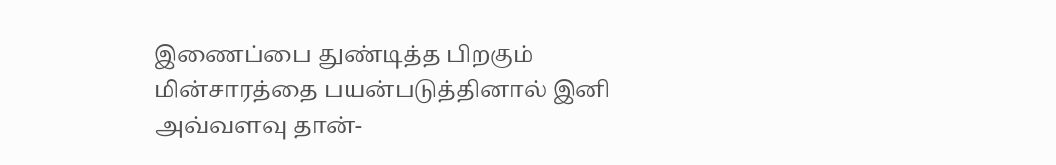இணைப்பை துண்டித்த பிறகும் மின்சாரத்தை பயன்படுத்தினால் இனி அவ்வளவு தான்-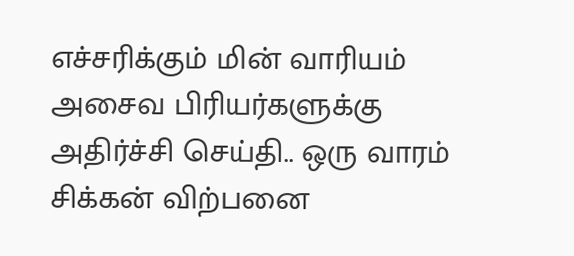எச்சரிக்கும் மின் வாரியம்
அசைவ பிரியர்களுக்கு அதிர்ச்சி செய்தி.. ஒரு வாரம் சிக்கன் விற்பனை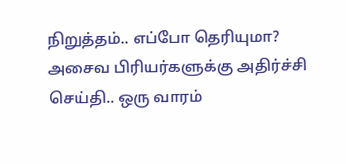நிறுத்தம்.. எப்போ தெரியுமா?
அசைவ பிரியர்களுக்கு அதிர்ச்சி செய்தி.. ஒரு வாரம்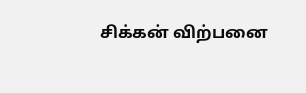சிக்கன் விற்பனை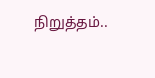நிறுத்தம்..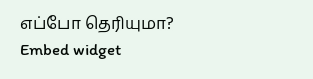எப்போ தெரியுமா?
Embed widget